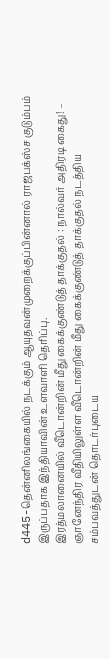d445-தென்னிலங்கையில் நடக்கும் ஆயுதவன்முறைக்குப்பின்னால் ராஜபக்ஸ்ச குடும்பம் இருப்பதாக இந்தியாவின் உளவாளி தெரிப்பு.
இரத்மலானையில் வீடொன்றின் மீது கைக்குண்டுத் தாக்குதல் : நால்வர் அதிரடி கைது! – ஞானேந்திர வீதியிலுள்ள வீடொன்றின் மீது கைக்குண்டுத் தாக்குதல் நடத்திய சம்பவத்துடன் தொடர்புடைய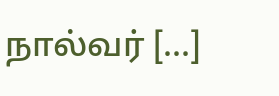நால்வர் […]